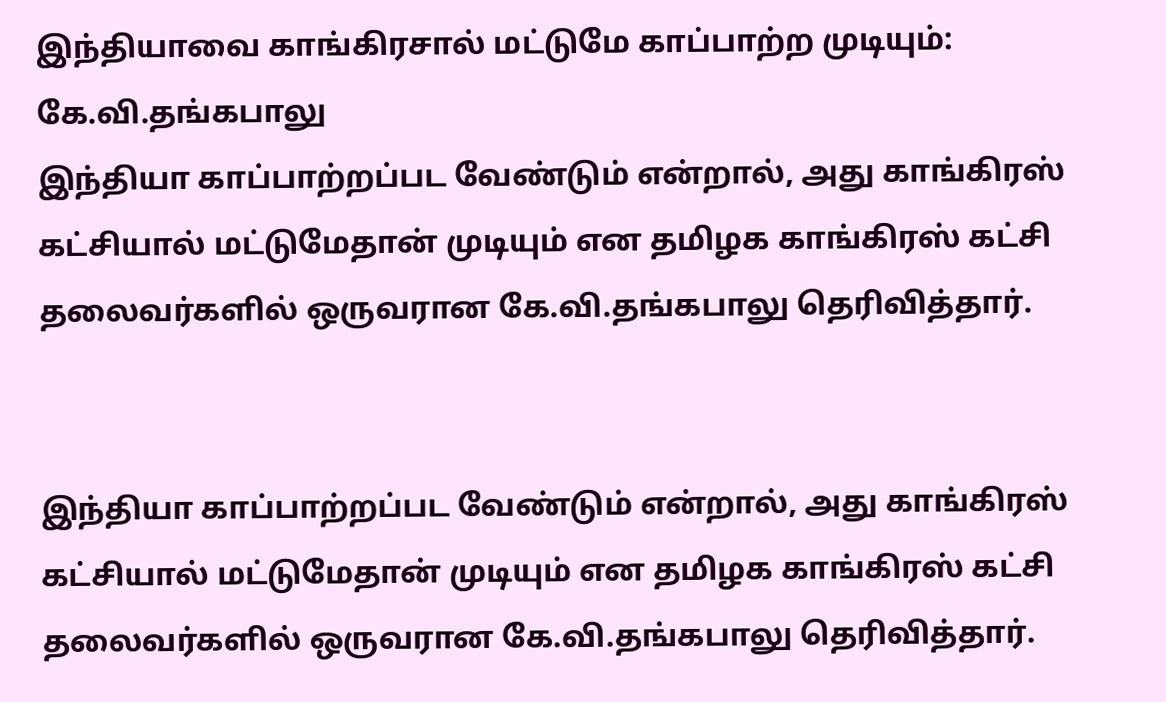இந்தியாவை காங்கிரசால் மட்டுமே காப்பாற்ற முடியும்: கே.வி.தங்கபாலு
இந்தியா காப்பாற்றப்பட வேண்டும் என்றால், அது காங்கிரஸ் கட்சியால் மட்டுமேதான் முடியும் என தமிழக காங்கிரஸ் கட்சி தலைவர்களில் ஒருவரான கே.வி.தங்கபாலு தெரிவித்தார்.


இந்தியா காப்பாற்றப்பட வேண்டும் என்றால், அது காங்கிரஸ் கட்சியால் மட்டுமேதான் முடியும் என தமிழக காங்கிரஸ் கட்சி தலைவர்களில் ஒருவரான கே.வி.தங்கபாலு தெரிவித்தார்.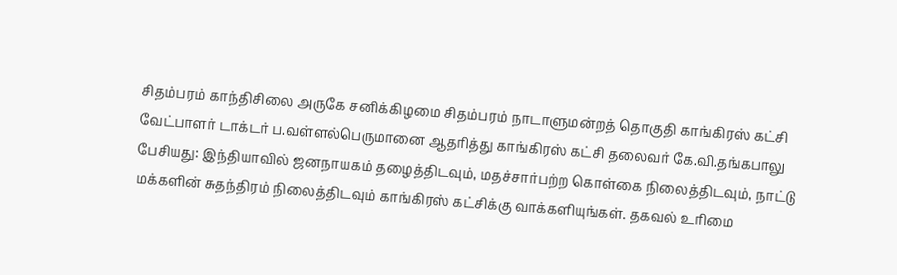சிதம்பரம் காந்திசிலை அருகே சனிக்கிழமை சிதம்பரம் நாடாளுமன்றத் தொகுதி காங்கிரஸ் கட்சி வேட்பாளர் டாக்டர் ப.வள்ளல்பெருமானை ஆதரித்து காங்கிரஸ் கட்சி தலைவர் கே.வி.தங்கபாலு பேசியது: இந்தியாவில் ஜனநாயகம் தழைத்திடவும், மதச்சார்பற்ற கொள்கை நிலைத்திடவும், நாட்டு மக்களின் சுதந்திரம் நிலைத்திடவும் காங்கிரஸ் கட்சிக்கு வாக்களியுங்கள். தகவல் உரிமை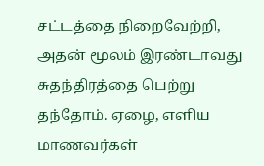சட்டத்தை நிறைவேற்றி, அதன் மூலம் இரண்டாவது சுதந்திரத்தை பெற்று தந்தோம். ஏழை, எளிய மாணவர்கள்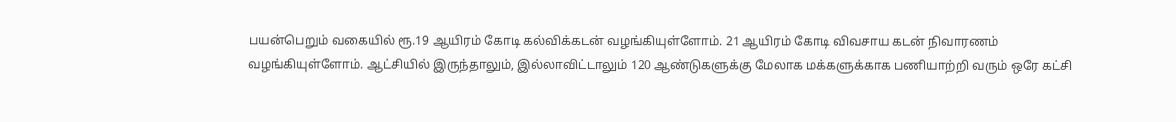பயன்பெறும் வகையில் ரூ.19 ஆயிரம் கோடி கல்விக்கடன் வழங்கியுள்ளோம். 21 ஆயிரம் கோடி விவசாய கடன் நிவாரணம் வழங்கியுள்ளோம். ஆட்சியில் இருந்தாலும், இல்லாவிட்டாலும் 120 ஆண்டுகளுக்கு மேலாக மக்களுக்காக பணியாற்றி வரும் ஒரே கட்சி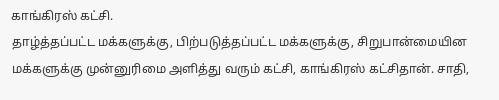காங்கிரஸ் கட்சி.
தாழ்த்தப்பட்ட மக்களுக்கு, பிற்படுத்தப்பட்ட மக்களுக்கு, சிறுபான்மையின மக்களுக்கு முன்னுரிமை அளித்து வரும் கட்சி, காங்கிரஸ் கட்சிதான். சாதி,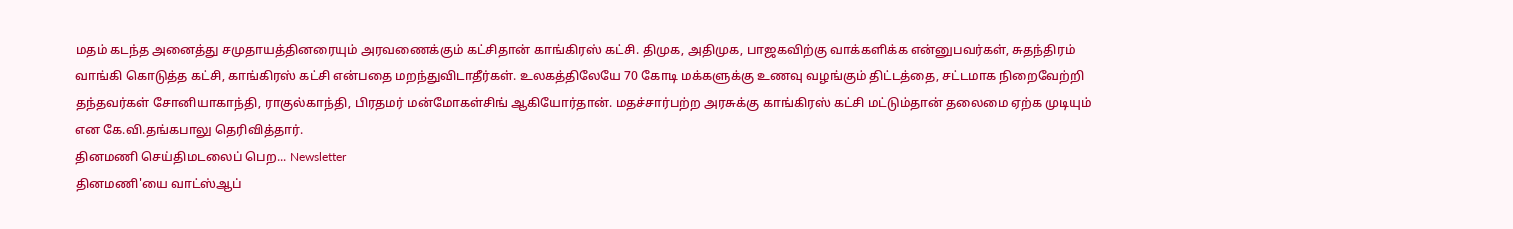மதம் கடந்த அனைத்து சமுதாயத்தினரையும் அரவணைக்கும் கட்சிதான் காங்கிரஸ் கட்சி. திமுக, அதிமுக, பாஜகவிற்கு வாக்களிக்க என்னுபவர்கள், சுதந்திரம் வாங்கி கொடுத்த கட்சி, காங்கிரஸ் கட்சி என்பதை மறந்துவிடாதீர்கள். உலகத்திலேயே 70 கோடி மக்களுக்கு உணவு வழங்கும் திட்டத்தை, சட்டமாக நிறைவேற்றி தந்தவர்கள் சோனியாகாந்தி, ராகுல்காந்தி, பிரதமர் மன்மோகள்சிங் ஆகியோர்தான். மதச்சார்பற்ற அரசுக்கு காங்கிரஸ் கட்சி மட்டும்தான் தலைமை ஏற்க முடியும் என கே.வி.தங்கபாலு தெரிவித்தார்.
தினமணி செய்திமடலைப் பெற... Newsletter
தினமணி'யை வாட்ஸ்ஆப்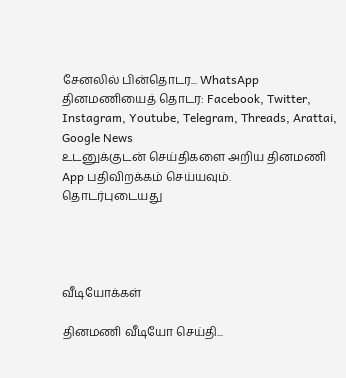சேனலில் பின்தொடர... WhatsApp
தினமணியைத் தொடர: Facebook, Twitter, Instagram, Youtube, Telegram, Threads, Arattai, Google News
உடனுக்குடன் செய்திகளை அறிய தினமணி App பதிவிறக்கம் செய்யவும்.
தொடர்புடையது




வீடியோக்கள்

தினமணி வீடியோ செய்தி...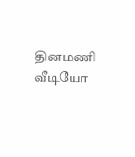தினமணி வீடியோ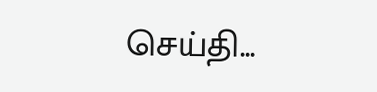செய்தி...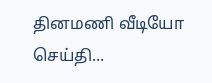தினமணி வீடியோ செய்தி...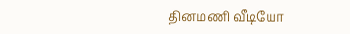தினமணி வீடியோ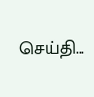செய்தி...